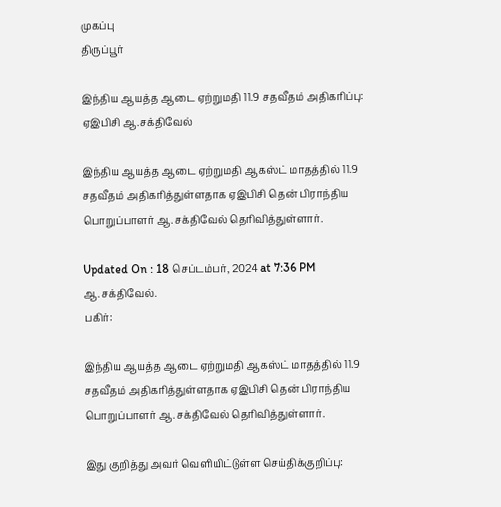முகப்பு
திருப்பூர்

இந்திய ஆயத்த ஆடை ஏற்றுமதி 11.9 சதவீதம் அதிகரிப்பு: ஏஇபிசி ஆ.சக்திவேல்

இந்திய ஆயத்த ஆடை ஏற்றுமதி ஆகஸ்ட் மாதத்தில் 11.9 சதவீதம் அதிகரித்துள்ளதாக ஏஇபிசி தென் பிராந்திய பொறுப்பாளர் ஆ.சக்திவேல் தெரிவித்துள்ளார்.

Updated On : 18 செப்டம்பர், 2024 at 7:36 PM
ஆ.சக்திவேல்.
பகிர்:

இந்திய ஆயத்த ஆடை ஏற்றுமதி ஆகஸ்ட் மாதத்தில் 11.9 சதவீதம் அதிகரித்துள்ளதாக ஏஇபிசி தென் பிராந்திய பொறுப்பாளர் ஆ.சக்திவேல் தெரிவித்துள்ளார்.

இது குறித்து அவர் வெளியிட்டுள்ள செய்திக்குறிப்பு: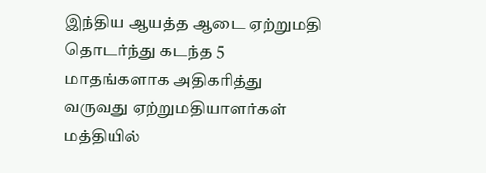இந்திய ஆயத்த ஆடை ஏற்றுமதி தொடர்ந்து கடந்த 5 மாதங்களாக அதிகரித்து வருவது ஏற்றுமதியாளர்கள் மத்தியில்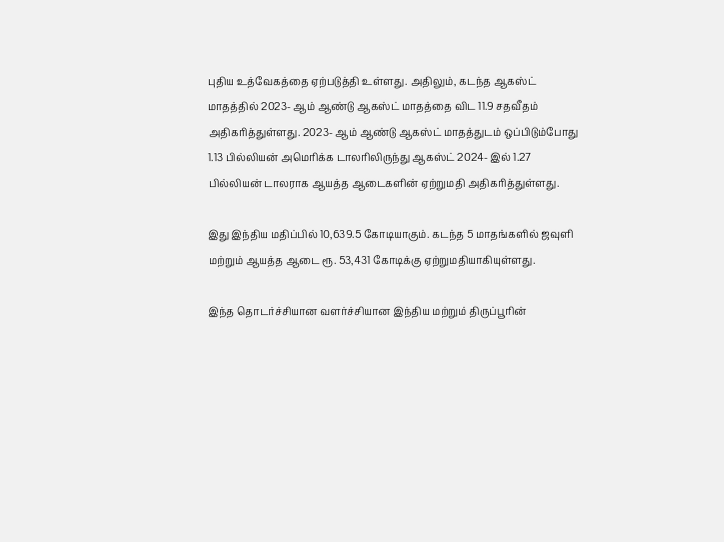புதிய உத்வேகத்தை ஏற்படுத்தி உள்ளது. அதிலும், கடந்த ஆகஸ்ட் மாதத்தில் 2023- ஆம் ஆண்டு ஆகஸ்ட் மாதத்தை விட 11.9 சதவீதம் அதிகரித்துள்ளது. 2023- ஆம் ஆண்டு ஆகஸ்ட் மாதத்துடம் ஒப்பிடும்போது 1.13 பில்லியன் அமெரிக்க டாலரிலிருந்து ஆகஸ்ட் 2024- இல் 1.27 பில்லியன் டாலராக ஆயத்த ஆடைகளின் ஏற்றுமதி அதிகரித்துள்ளது.

இது இந்திய மதிப்பில் 10,639.5 கோடியாகும். கடந்த 5 மாதங்களில் ஜவுளி மற்றும் ஆயத்த ஆடை ரூ. 53,431 கோடிக்கு ஏற்றுமதியாகியுள்ளது.

இந்த தொடர்ச்சியான வளர்ச்சியான இந்திய மற்றும் திருப்பூரின்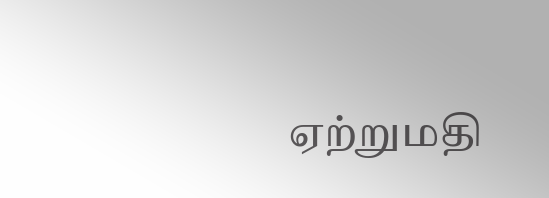ஏற்றுமதி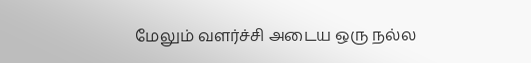மேலும் வளர்ச்சி அடைய ஒரு நல்ல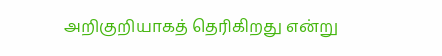அறிகுறியாகத் தெரிகிறது என்று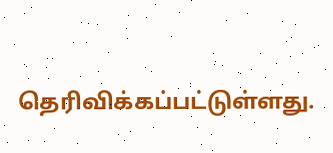தெரிவிக்கப்பட்டுள்ளது.